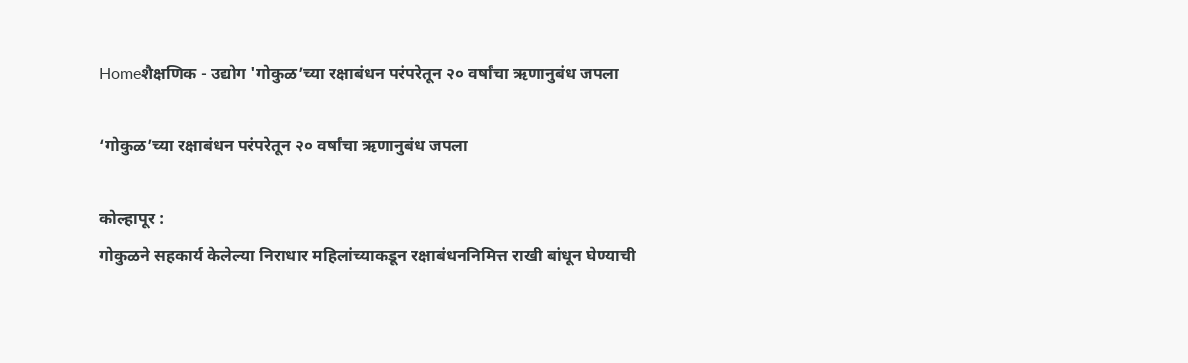Homeशैक्षणिक - उद्योग 'गोकुळ’च्या रक्षाबंधन परंपरेतून २० वर्षांचा ऋणानुबंध जपला

‘गोकुळ’च्या रक्षाबंधन परंपरेतून २० वर्षांचा ऋणानुबंध जपला

कोल्हापूर :
गोकुळने सहकार्य केलेल्या निराधार महिलांच्याकडून रक्षाबंधननिमित्त राखी बांधून घेण्याची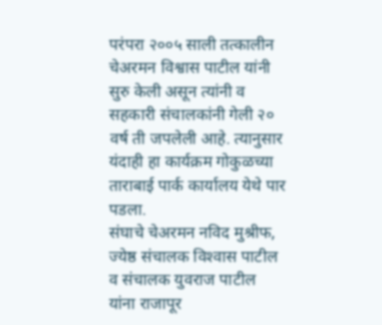परंपरा २००५ साली तत्कालीन चेअरमन विश्वास पाटील यांनी सुरु केली असून त्यांनी व सहकारी संचालकांनी गेली २० वर्ष ती जपलेली आहे. त्यानुसार यंदाही हा कार्यक्रम गोकुळच्या ताराबाई पार्क कार्यालय येथे पार पडला.
संघाचे चेअरमन नविद मुश्रीफ, ज्येष्ठ संचालक विश्‍वास पाटील व संचालक युवराज पाटील यांना राजापूर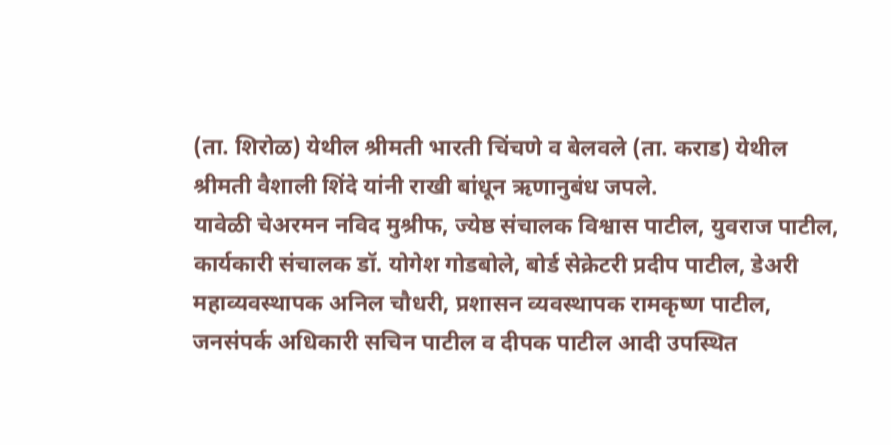(ता. शिरोळ) येथील श्रीमती भारती चिंचणे व बेलवले (ता. कराड) येथील श्रीमती वैशाली शिंदे यांनी राखी बांधून ऋणानुबंध जपले.
यावेळी चेअरमन नविद मुश्रीफ, ज्येष्ठ संचालक विश्वास पाटील, युवराज पाटील, कार्यकारी संचालक डॉ. योगेश गोडबोले, बोर्ड सेक्रेटरी प्रदीप पाटील, डेअरी महाव्यवस्थापक अनिल चौधरी, प्रशासन व्यवस्थापक रामकृष्ण पाटील, जनसंपर्क अधिकारी सचिन पाटील व दीपक पाटील आदी उपस्थित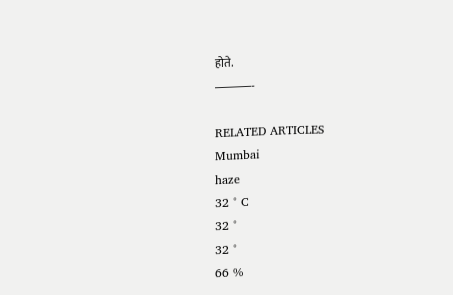होते.
———-

RELATED ARTICLES
Mumbai
haze
32 ° C
32 °
32 °
66 %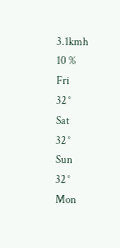3.1kmh
10 %
Fri
32 °
Sat
32 °
Sun
32 °
Mon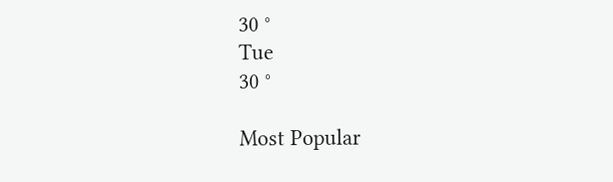30 °
Tue
30 °

Most Popular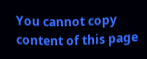You cannot copy content of this page